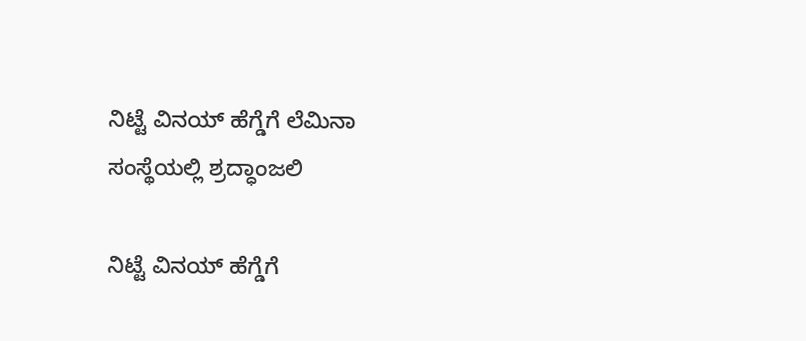ನಿಟ್ಟೆ ವಿನಯ್ ಹೆಗ್ಡೆಗೆ ಲೆಮಿನಾ ಸಂಸ್ಥೆಯಲ್ಲಿ ಶ್ರದ್ಧಾಂಜಲಿ

ನಿಟ್ಟೆ ವಿನಯ್ ಹೆಗ್ಡೆಗೆ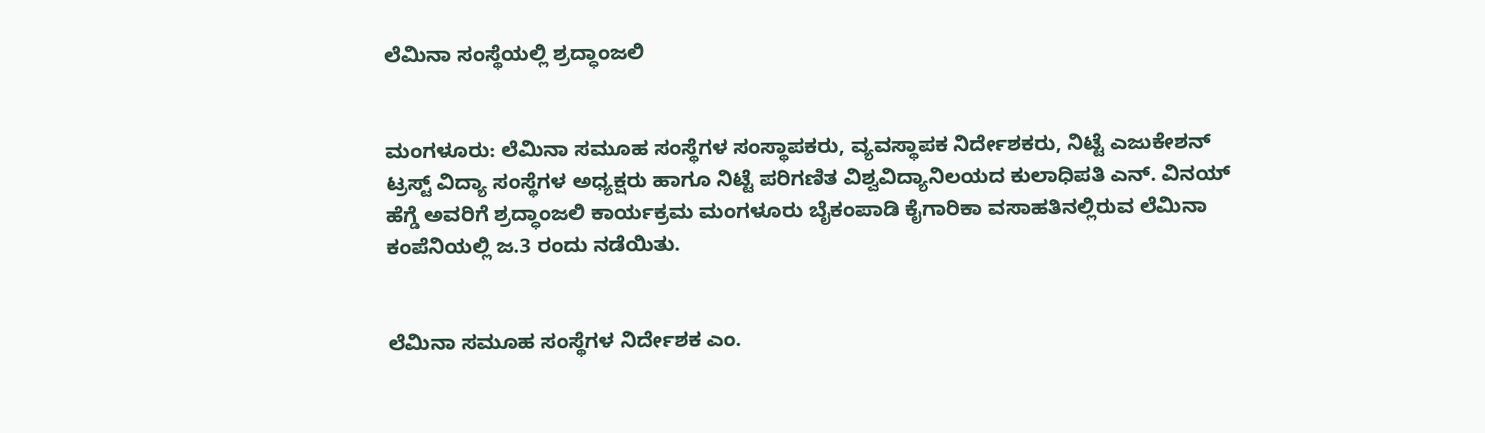ಲೆಮಿನಾ ಸಂಸ್ಥೆಯಲ್ಲಿ ಶ್ರದ್ಧಾಂಜಲಿ


ಮಂಗಳೂರು: ಲೆಮಿನಾ ಸಮೂಹ ಸಂಸ್ಥೆಗಳ ಸಂಸ್ಥಾಪಕರು, ವ್ಯವಸ್ಥಾಪಕ ನಿರ್ದೇಶಕರು, ನಿಟ್ಟೆ ಎಜುಕೇಶನ್ ಟ್ರಸ್ಟ್ ವಿದ್ಯಾ ಸಂಸ್ಥೆಗಳ ಅಧ್ಯಕ್ಷರು ಹಾಗೂ ನಿಟ್ಟೆ ಪರಿಗಣಿತ ವಿಶ್ವವಿದ್ಯಾನಿಲಯದ ಕುಲಾಧಿಪತಿ ಎನ್. ವಿನಯ್ ಹೆಗ್ಡೆ ಅವರಿಗೆ ಶ್ರದ್ಧಾಂಜಲಿ ಕಾರ್ಯಕ್ರಮ ಮಂಗಳೂರು ಬೈಕಂಪಾಡಿ ಕೈಗಾರಿಕಾ ವಸಾಹತಿನಲ್ಲಿರುವ ಲೆಮಿನಾ ಕಂಪೆನಿಯಲ್ಲಿ ಜ.3 ರಂದು ನಡೆಯಿತು.


ಲೆಮಿನಾ ಸಮೂಹ ಸಂಸ್ಥೆಗಳ ನಿರ್ದೇಶಕ ಎಂ.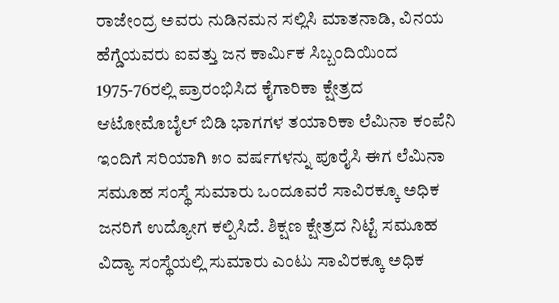ರಾಜೇಂದ್ರ ಅವರು ನುಡಿನಮನ ಸಲ್ಲಿಸಿ ಮಾತನಾಡಿ, ವಿನಯ ಹೆಗ್ಡೆಯವರು ಐವತ್ತು ಜನ ಕಾರ್ಮಿಕ ಸಿಬ್ಬಂದಿಯಿಂದ 1975-76ರಲ್ಲಿ ಪ್ರಾರಂಭಿಸಿದ ಕೈಗಾರಿಕಾ ಕ್ಷೇತ್ರದ ಆಟೋಮೊಬೈಲ್ ಬಿಡಿ ಭಾಗಗಳ ತಯಾರಿಕಾ ಲೆಮಿನಾ ಕಂಪೆನಿ ಇಂದಿಗೆ ಸರಿಯಾಗಿ ೫೦ ವರ್ಷಗಳನ್ನು ಪೂರೈಸಿ ಈಗ ಲೆಮಿನಾ ಸಮೂಹ ಸಂಸ್ಥೆ ಸುಮಾರು ಒಂದೂವರೆ ಸಾವಿರಕ್ಕೂ ಅಧಿಕ ಜನರಿಗೆ ಉದ್ಯೋಗ ಕಲ್ಪಿಸಿದೆ. ಶಿಕ್ಷಣ ಕ್ಷೇತ್ರದ ನಿಟ್ಟೆ ಸಮೂಹ ವಿದ್ಯಾ ಸಂಸ್ಥೆಯಲ್ಲಿ ಸುಮಾರು ಎಂಟು ಸಾವಿರಕ್ಕೂ ಅಧಿಕ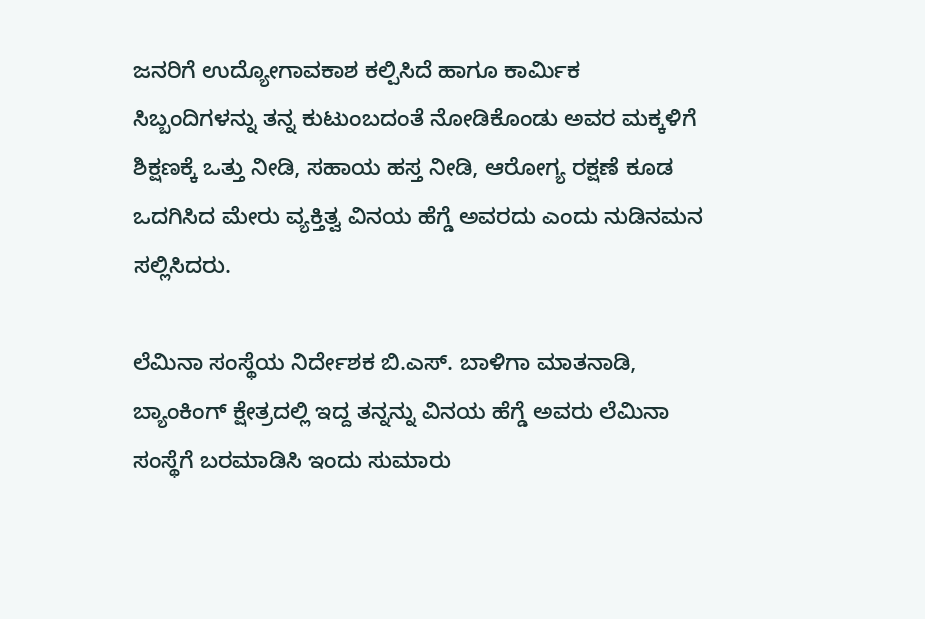ಜನರಿಗೆ ಉದ್ಯೋಗಾವಕಾಶ ಕಲ್ಪಿಸಿದೆ ಹಾಗೂ ಕಾರ್ಮಿಕ ಸಿಬ್ಬಂದಿಗಳನ್ನು ತನ್ನ ಕುಟುಂಬದಂತೆ ನೋಡಿಕೊಂಡು ಅವರ ಮಕ್ಕಳಿಗೆ ಶಿಕ್ಷಣಕ್ಕೆ ಒತ್ತು ನೀಡಿ, ಸಹಾಯ ಹಸ್ತ ನೀಡಿ, ಆರೋಗ್ಯ ರಕ್ಷಣೆ ಕೂಡ ಒದಗಿಸಿದ ಮೇರು ವ್ಯಕ್ತಿತ್ವ ವಿನಯ ಹೆಗ್ಡೆ ಅವರದು ಎಂದು ನುಡಿನಮನ ಸಲ್ಲಿಸಿದರು.

ಲೆಮಿನಾ ಸಂಸ್ಥೆಯ ನಿರ್ದೇಶಕ ಬಿ.ಎಸ್. ಬಾಳಿಗಾ ಮಾತನಾಡಿ, ಬ್ಯಾಂಕಿಂಗ್ ಕ್ಷೇತ್ರದಲ್ಲಿ ಇದ್ದ ತನ್ನನ್ನು ವಿನಯ ಹೆಗ್ಡೆ ಅವರು ಲೆಮಿನಾ ಸಂಸ್ಥೆಗೆ ಬರಮಾಡಿಸಿ ಇಂದು ಸುಮಾರು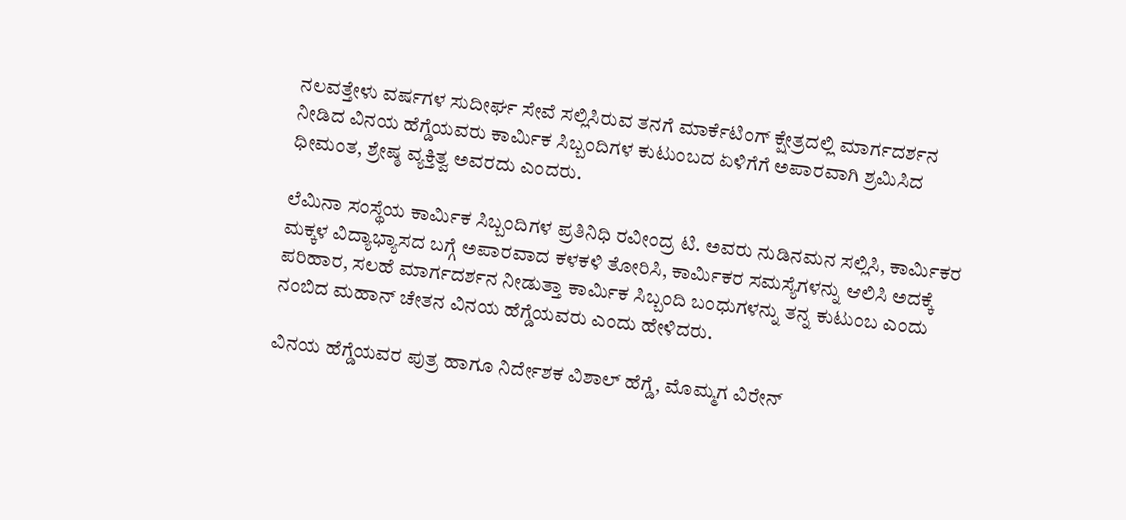ನಲವತ್ತೇಳು ವರ್ಷಗಳ ಸುದೀರ್ಘ ಸೇವೆ ಸಲ್ಲಿಸಿರುವ ತನಗೆ ಮಾರ್ಕೆಟಿಂಗ್ ಕ್ಷೇತ್ರದಲ್ಲಿ ಮಾರ್ಗದರ್ಶನ ನೀಡಿದ ವಿನಯ ಹೆಗ್ಡೆಯವರು ಕಾರ್ಮಿಕ ಸಿಬ್ಬಂದಿಗಳ ಕುಟುಂಬದ ಏಳಿಗೆಗೆ ಅಪಾರವಾಗಿ ಶ್ರಮಿಸಿದ ಧೀಮಂತ, ಶ್ರೇಷ್ಠ ವ್ಯಕ್ತಿತ್ವ ಅವರದು ಎಂದರು.

ಲೆಮಿನಾ ಸಂಸ್ಥೆಯ ಕಾರ್ಮಿಕ ಸಿಬ್ಬಂದಿಗಳ ಪ್ರತಿನಿಧಿ ರವೀಂದ್ರ ಟಿ. ಅವರು ನುಡಿನಮನ ಸಲ್ಲಿಸಿ, ಕಾರ್ಮಿಕರ ಮಕ್ಕಳ ವಿದ್ಯಾಭ್ಯಾಸದ ಬಗ್ಗೆ ಅಪಾರವಾದ ಕಳಕಳಿ ತೋರಿಸಿ, ಕಾರ್ಮಿಕರ ಸಮಸ್ಯೆಗಳನ್ನು ಆಲಿಸಿ ಅದಕ್ಕೆ ಪರಿಹಾರ, ಸಲಹೆ ಮಾರ್ಗದರ್ಶನ ನೀಡುತ್ತಾ ಕಾರ್ಮಿಕ ಸಿಬ್ಬಂದಿ ಬಂಧುಗಳನ್ನು ತನ್ನ ಕುಟುಂಬ ಎಂದು ನಂಬಿದ ಮಹಾನ್ ಚೇತನ ವಿನಯ ಹೆಗ್ಡೆಯವರು ಎಂದು ಹೇಳಿದರು.

ವಿನಯ ಹೆಗ್ಡೆಯವರ ಪುತ್ರ ಹಾಗೂ ನಿರ್ದೇಶಕ ವಿಶಾಲ್ ಹೆಗ್ಡೆ, ಮೊಮ್ಮಗ ವಿರೇನ್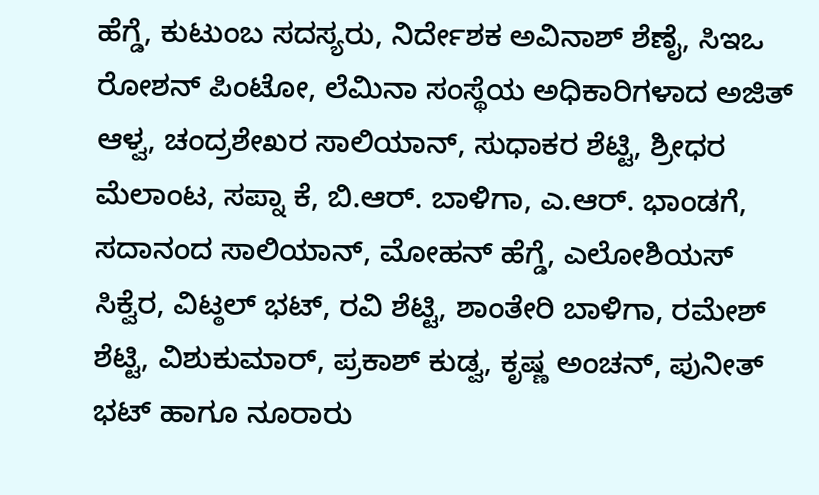ಹೆಗ್ಡೆ, ಕುಟುಂಬ ಸದಸ್ಯರು, ನಿರ್ದೇಶಕ ಅವಿನಾಶ್ ಶೆಣೈ, ಸಿಇಒ ರೋಶನ್ ಪಿಂಟೋ, ಲೆಮಿನಾ ಸಂಸ್ಥೆಯ ಅಧಿಕಾರಿಗಳಾದ ಅಜಿತ್ ಆಳ್ವ, ಚಂದ್ರಶೇಖರ ಸಾಲಿಯಾನ್, ಸುಧಾಕರ ಶೆಟ್ಟಿ, ಶ್ರೀಧರ ಮೆಲಾಂಟ, ಸಪ್ನಾ ಕೆ, ಬಿ.ಆರ್. ಬಾಳಿಗಾ, ಎ.ಆರ್. ಭಾಂಡಗೆ, ಸದಾನಂದ ಸಾಲಿಯಾನ್, ಮೋಹನ್ ಹೆಗ್ಡೆ, ಎಲೋಶಿಯಸ್ ಸಿಕ್ವೆರ, ವಿಟ್ಠಲ್ ಭಟ್, ರವಿ ಶೆಟ್ಟಿ, ಶಾಂತೇರಿ ಬಾಳಿಗಾ, ರಮೇಶ್ ಶೆಟ್ಟಿ, ವಿಶುಕುಮಾರ್, ಪ್ರಕಾಶ್ ಕುಡ್ವ, ಕೃಷ್ಣ ಅಂಚನ್, ಪುನೀತ್ ಭಟ್ ಹಾಗೂ ನೂರಾರು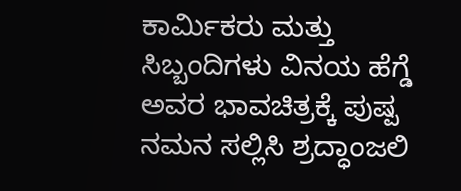ಕಾರ್ಮಿಕರು ಮತ್ತು ಸಿಬ್ಬಂದಿಗಳು ವಿನಯ ಹೆಗ್ಡೆ ಅವರ ಭಾವಚಿತ್ರಕ್ಕೆ ಪುಷ್ಪ ನಮನ ಸಲ್ಲಿಸಿ ಶ್ರದ್ಧಾಂಜಲಿ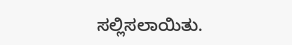ಸಲ್ಲಿಸಲಾಯಿತು.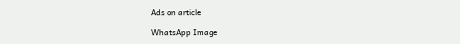Ads on article

WhatsApp Image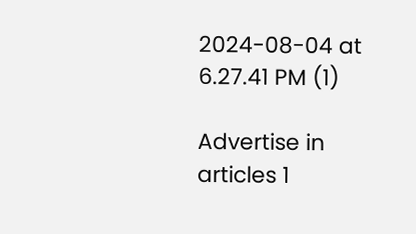2024-08-04 at 6.27.41 PM (1)

Advertise in articles 1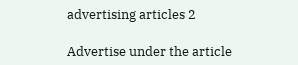advertising articles 2

Advertise under the article